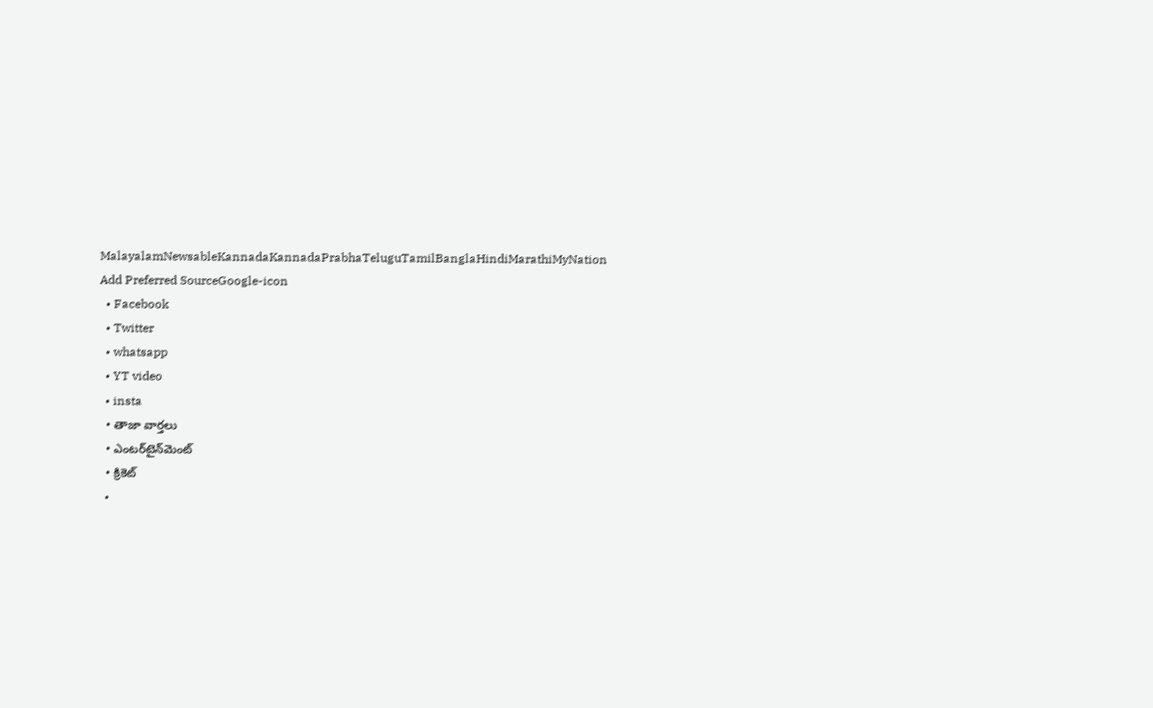MalayalamNewsableKannadaKannadaPrabhaTeluguTamilBanglaHindiMarathiMyNation
Add Preferred SourceGoogle-icon
  • Facebook
  • Twitter
  • whatsapp
  • YT video
  • insta
  • తాజా వార్తలు
  • ఎంటర్‌టైన్‌మెంట్
  • క్రికెట్
  •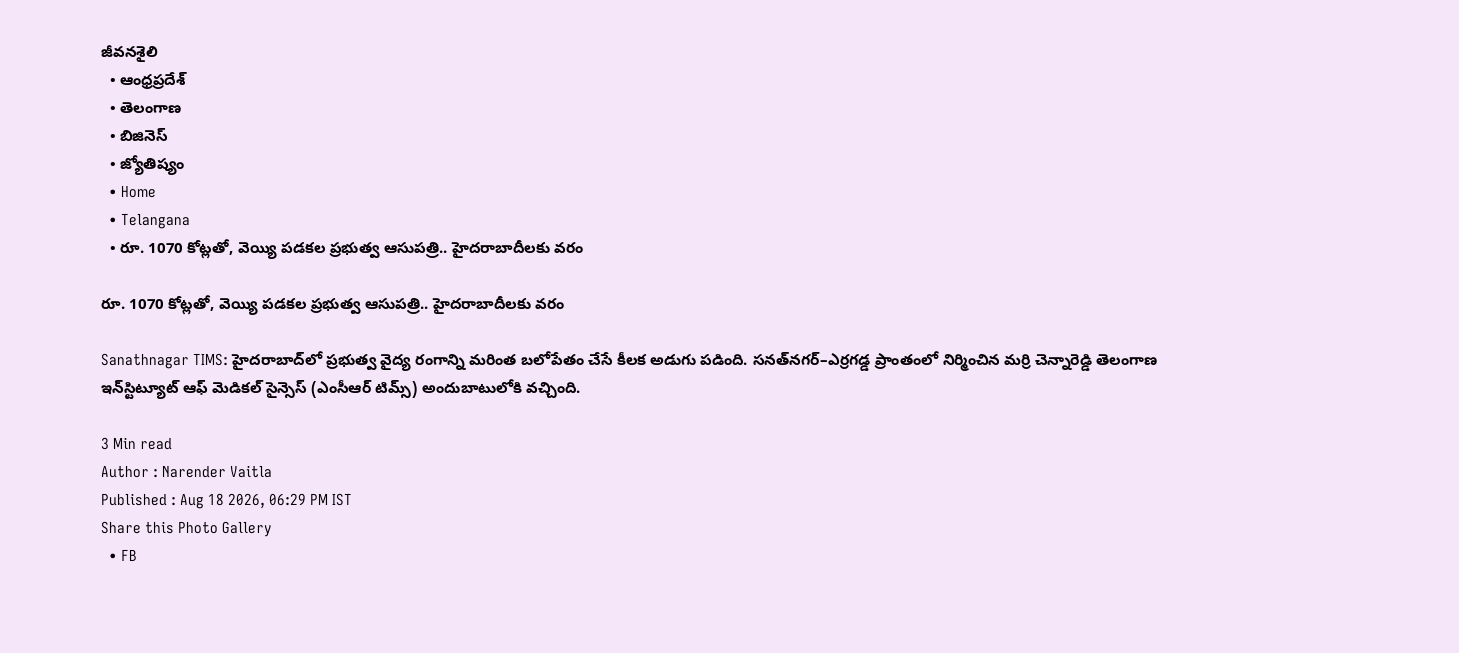జీవనశైలి
  • ఆంధ్రప్రదేశ్
  • తెలంగాణ
  • బిజినెస్
  • జ్యోతిష్యం
  • Home
  • Telangana
  • రూ. 1070 కోట్లతో, వెయ్యి ప‌డ‌క‌ల ప్ర‌భుత్వ ఆసుప‌త్రి.. హైద‌రాబాదీల‌కు వ‌రం

రూ. 1070 కోట్లతో, వెయ్యి ప‌డ‌క‌ల ప్ర‌భుత్వ ఆసుప‌త్రి.. హైద‌రాబాదీల‌కు వ‌రం

Sanathnagar TIMS: హైదరాబాద్‌లో ప్రభుత్వ వైద్య రంగాన్ని మరింత బలోపేతం చేసే కీలక అడుగు పడింది. సనత్‌నగర్‌–ఎర్రగడ్డ ప్రాంతంలో నిర్మించిన మర్రి చెన్నారెడ్డి తెలంగాణ ఇన్‌స్టిట్యూట్ ఆఫ్ మెడికల్ సైన్సెస్ (ఎంసీఆర్ టిమ్స్) అందుబాటులోకి వ‌చ్చింది.

3 Min read
Author : Narender Vaitla
Published : Aug 18 2026, 06:29 PM IST
Share this Photo Gallery
  • FB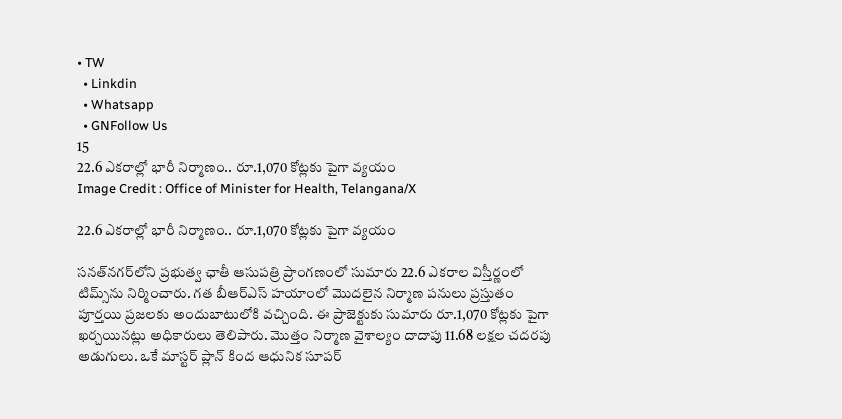• TW
  • Linkdin
  • Whatsapp
  • GNFollow Us
15
22.6 ఎకరాల్లో భారీ నిర్మాణం.. రూ.1,070 కోట్లకు పైగా వ్యయం
Image Credit : Office of Minister for Health, Telangana/X

22.6 ఎకరాల్లో భారీ నిర్మాణం.. రూ.1,070 కోట్లకు పైగా వ్యయం

సనత్‌నగర్‌లోని ప్రభుత్వ ఛాతీ ఆసుపత్రి ప్రాంగణంలో సుమారు 22.6 ఎకరాల విస్తీర్ణంలో టిమ్స్‌ను నిర్మించారు. గ‌త బీఆర్ఎస్ హ‌యాంలో మొద‌లైన నిర్మాణ ప‌నులు ప్ర‌స్తుతం పూర్త‌యి ప్ర‌జ‌ల‌కు అందుబాటులోకి వ‌చ్చింది. ఈ ప్రాజెక్టుకు సుమారు రూ.1,070 కోట్లకు పైగా ఖర్చయినట్లు అధికారులు తెలిపారు. మొత్తం నిర్మాణ వైశాల్యం దాదాపు 11.68 లక్షల చదరపు అడుగులు. ఒకే మాస్టర్ ప్లాన్ కింద ఆధునిక సూపర్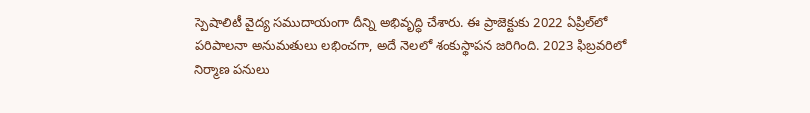స్పెషాలిటీ వైద్య సముదాయంగా దీన్ని అభివృద్ధి చేశారు. ఈ ప్రాజెక్టుకు 2022 ఏప్రిల్‌లో పరిపాలనా అనుమతులు లభించగా, అదే నెలలో శంకుస్థాపన జరిగింది. 2023 ఫిబ్రవరిలో నిర్మాణ పనులు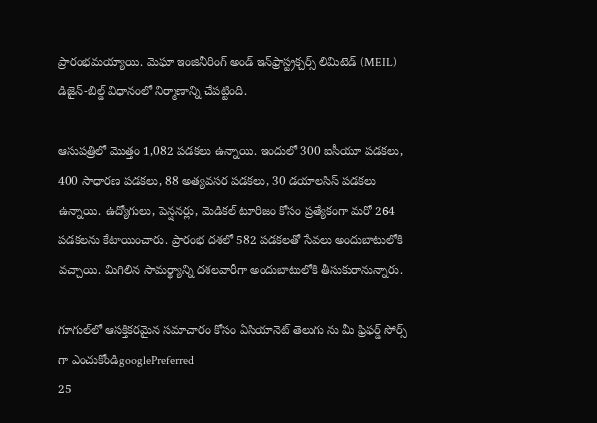ప్రారంభమయ్యాయి. మెఘా ఇంజినీరింగ్ అండ్ ఇన్‌ఫ్రాస్ట్రక్చర్స్ లిమిటెడ్ (MEIL) డిజైన్-బిల్డ్ విధానంలో నిర్మాణాన్ని చేపట్టింది.

ఆసుపత్రిలో మొత్తం 1,082 పడకలు ఉన్నాయి. ఇందులో 300 ఐసీయూ పడకలు, 400 సాధారణ పడకలు, 88 అత్యవసర పడకలు, 30 డయాలసిస్ పడకలు ఉన్నాయి. ఉద్యోగులు, పెన్షనర్లు, మెడికల్ టూరిజం కోసం ప్రత్యేకంగా మరో 264 పడకలను కేటాయించారు. ప్రారంభ దశలో 582 పడకలతో సేవలు అందుబాటులోకి వచ్చాయి. మిగిలిన సామర్థ్యాన్ని దశలవారీగా అందుబాటులోకి తీసుకురానున్నారు.

గూగుల్‌లో ఆసక్తికరమైన సమాచారం కోసం ఏసియానెట్ తెలుగు ను మీ ఫ్రిఫర్డ్ సోర్స్ గా ఎంచుకోండిgooglePreferred
25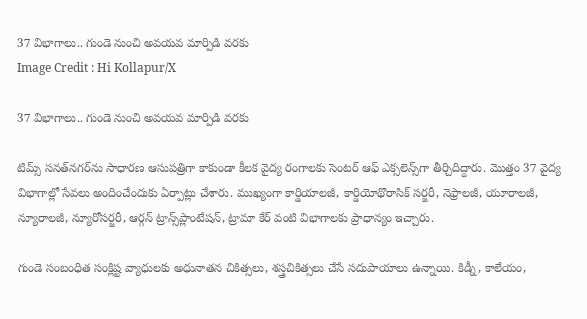37 విభాగాలు.. గుండె నుంచి అవయవ మార్పిడి వరకు
Image Credit : Hi Kollapur/X

37 విభాగాలు.. గుండె నుంచి అవయవ మార్పిడి వరకు

టిమ్స్ సనత్‌నగర్‌ను సాధారణ ఆసుపత్రిగా కాకుండా కీలక వైద్య రంగాలకు సెంటర్ ఆఫ్ ఎక్సలెన్స్‌గా తీర్చిదిద్దారు. మొత్తం 37 వైద్య విభాగాల్లో సేవలు అందించేందుకు ఏర్పాట్లు చేశారు. ముఖ్యంగా కార్డియాలజీ, కార్డియోథొరాసిక్ సర్జరీ, నెఫ్రాలజీ, యూరాలజీ, న్యూరాలజీ, న్యూరోసర్జరీ, ఆర్గన్ ట్రాన్స్‌ప్లాంటేషన్, ట్రామా కేర్ వంటి విభాగాలకు ప్రాధాన్యం ఇచ్చారు.

గుండె సంబంధిత సంక్లిష్ట వ్యాధులకు అధునాతన చికిత్సలు, శస్త్రచికిత్సలు చేసే సదుపాయాలు ఉన్నాయి. కిడ్నీ, కాలేయం,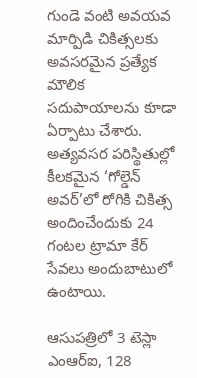గుండె వంటి అవయవ మార్పిడి చికిత్సలకు అవసరమైన ప్రత్యేక మౌలిక సదుపాయాలను కూడా ఏర్పాటు చేశారు. అత్యవసర పరిస్థితుల్లో కీలకమైన ‘గోల్డెన్ అవర్’లో రోగికి చికిత్స అందించేందుకు 24 గంటల ట్రామా కేర్ సేవలు అందుబాటులో ఉంటాయి.

ఆసుపత్రిలో 3 టెస్లా ఎంఆర్‌ఐ, 128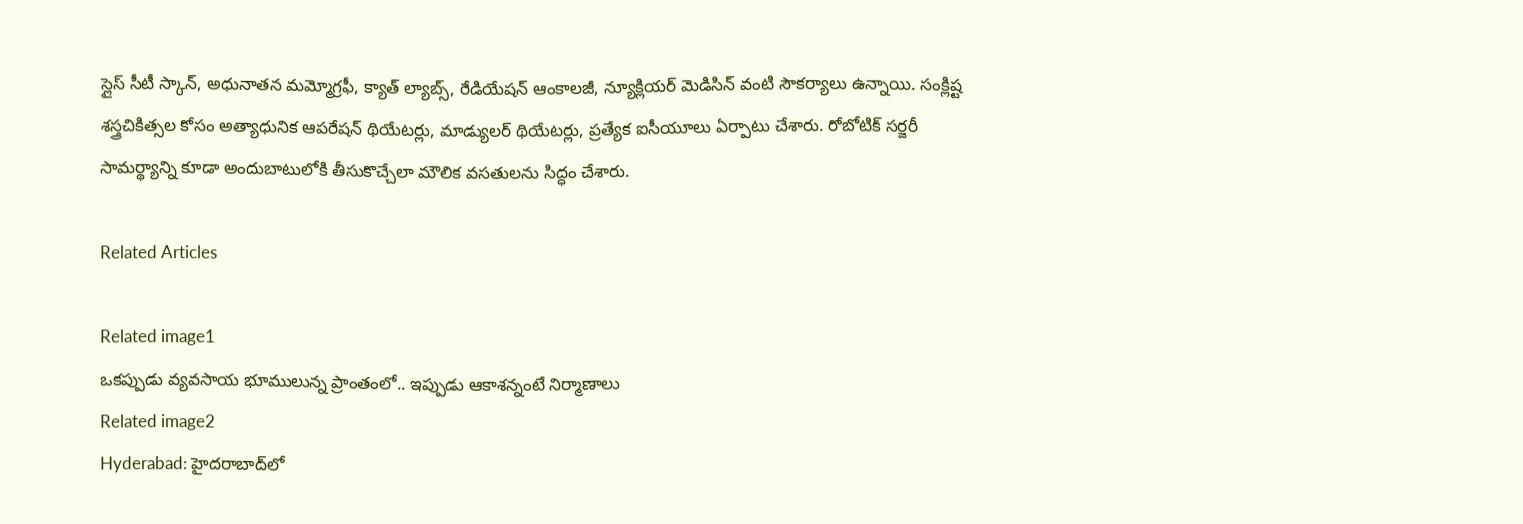స్లైస్ సీటీ స్కాన్, అధునాతన మమ్మోగ్రఫీ, క్యాత్ ల్యాబ్స్, రేడియేషన్ ఆంకాలజీ, న్యూక్లియర్ మెడిసిన్ వంటి సౌకర్యాలు ఉన్నాయి. సంక్లిష్ట శస్త్రచికిత్సల కోసం అత్యాధునిక ఆపరేషన్ థియేటర్లు, మాడ్యులర్ థియేటర్లు, ప్రత్యేక ఐసీయూలు ఏర్పాటు చేశారు. రోబోటిక్ సర్జరీ సామర్థ్యాన్ని కూడా అందుబాటులోకి తీసుకొచ్చేలా మౌలిక వసతులను సిద్ధం చేశారు.

Related Articles

Related image1
ఒక‌ప్పుడు వ్య‌వ‌సాయ భూములున్న ప్రాంతంలో.. ఇప్పుడు ఆకాశన్నంటే నిర్మాణాలు
Related image2
Hyderabad: హైద‌రాబాద్‌లో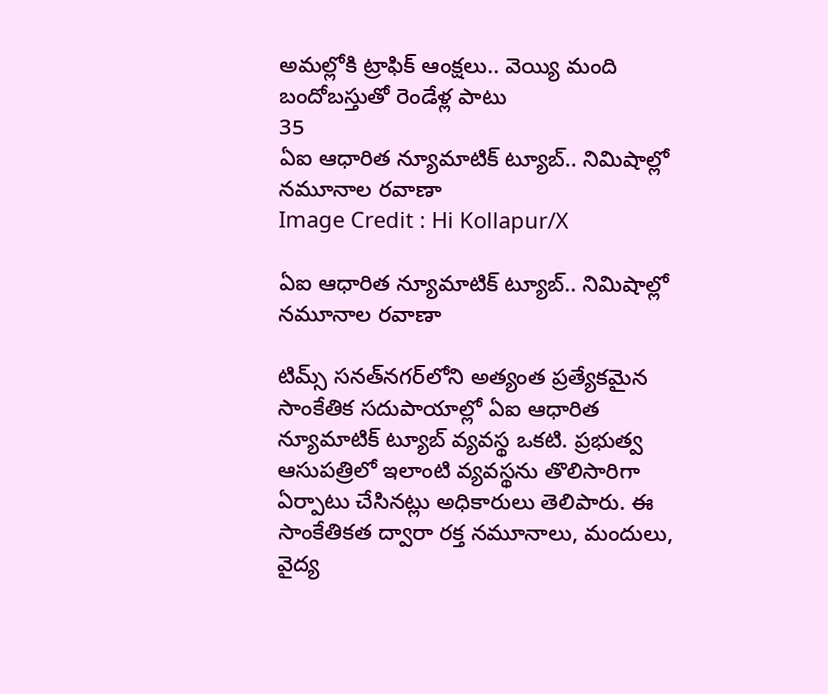అమ‌ల్లోకి ట్రాఫిక్ ఆంక్ష‌లు.. వెయ్యి మంది బందోబస్తుతో రెండేళ్ల పాటు
35
ఏఐ ఆధారిత న్యూమాటిక్ ట్యూబ్.. నిమిషాల్లో నమూనాల రవాణా
Image Credit : Hi Kollapur/X

ఏఐ ఆధారిత న్యూమాటిక్ ట్యూబ్.. నిమిషాల్లో నమూనాల రవాణా

టిమ్స్ సనత్‌నగర్‌లోని అత్యంత ప్రత్యేకమైన సాంకేతిక సదుపాయాల్లో ఏఐ ఆధారిత న్యూమాటిక్ ట్యూబ్ వ్యవస్థ ఒకటి. ప్రభుత్వ ఆసుపత్రిలో ఇలాంటి వ్యవస్థను తొలిసారిగా ఏర్పాటు చేసినట్లు అధికారులు తెలిపారు. ఈ సాంకేతికత ద్వారా రక్త నమూనాలు, మందులు, వైద్య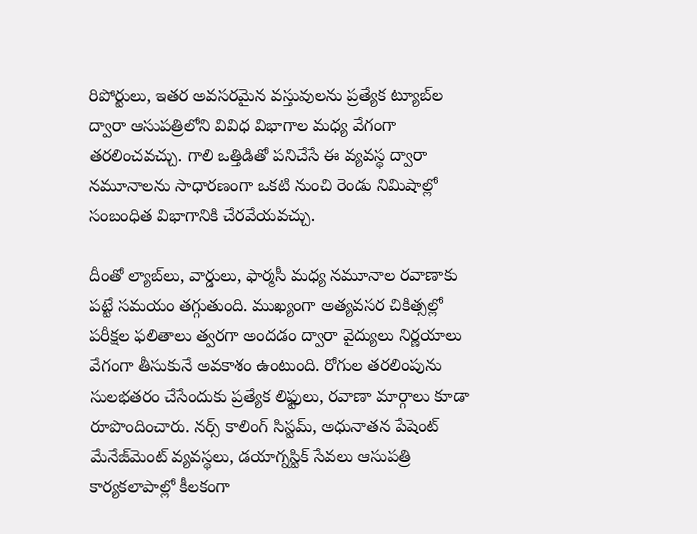రిపోర్టులు, ఇతర అవసరమైన వస్తువులను ప్రత్యేక ట్యూబ్‌ల ద్వారా ఆసుపత్రిలోని వివిధ విభాగాల మధ్య వేగంగా తరలించవచ్చు. గాలి ఒత్తిడితో పనిచేసే ఈ వ్యవస్థ ద్వారా నమూనాలను సాధారణంగా ఒకటి నుంచి రెండు నిమిషాల్లో సంబంధిత విభాగానికి చేరవేయవచ్చు.

దీంతో ల్యాబ్‌లు, వార్డులు, ఫార్మసీ మధ్య నమూనాల రవాణాకు పట్టే సమయం తగ్గుతుంది. ముఖ్యంగా అత్యవసర చికిత్సల్లో పరీక్షల ఫలితాలు త్వరగా అందడం ద్వారా వైద్యులు నిర్ణయాలు వేగంగా తీసుకునే అవకాశం ఉంటుంది. రోగుల తరలింపును సులభతరం చేసేందుకు ప్రత్యేక లిఫ్టులు, రవాణా మార్గాలు కూడా రూపొందించారు. నర్స్ కాలింగ్ సిస్టమ్, అధునాతన పేషెంట్ మేనేజ్‌మెంట్ వ్యవస్థలు, డయాగ్నస్టిక్ సేవలు ఆసుపత్రి కార్యకలాపాల్లో కీలకంగా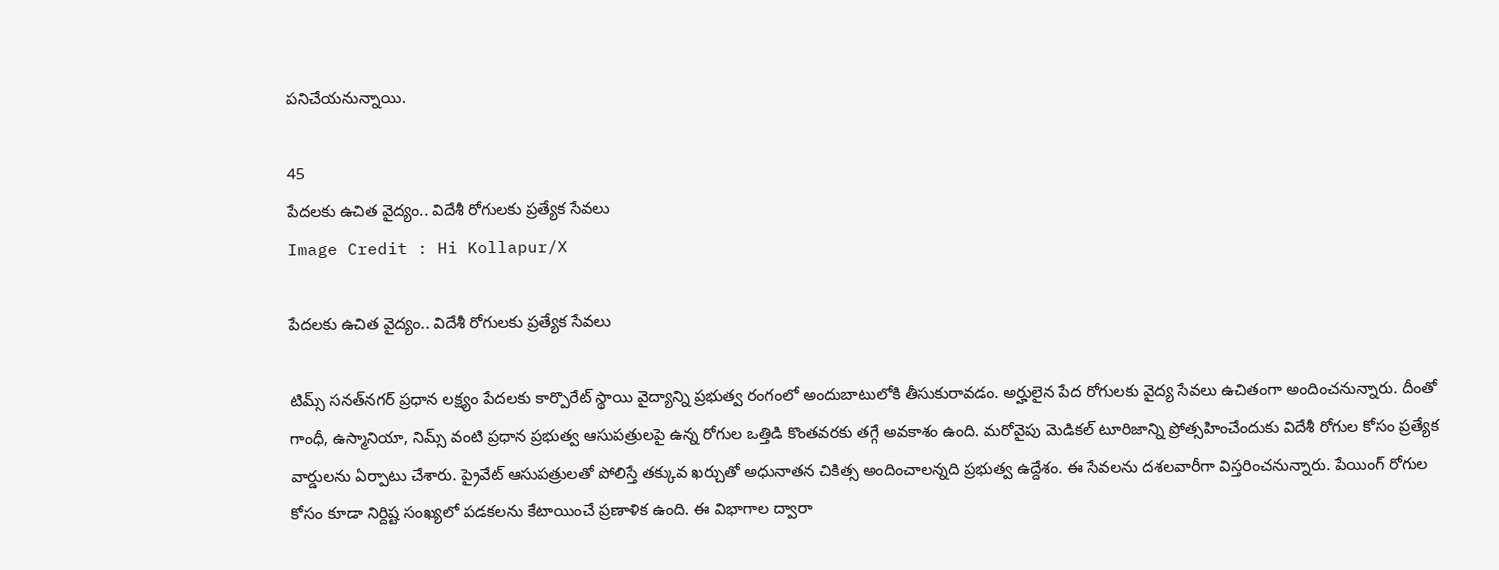పనిచేయనున్నాయి.

45
పేదలకు ఉచిత వైద్యం.. విదేశీ రోగులకు ప్రత్యేక సేవలు
Image Credit : Hi Kollapur/X

పేదలకు ఉచిత వైద్యం.. విదేశీ రోగులకు ప్రత్యేక సేవలు

టిమ్స్ సనత్‌నగర్ ప్రధాన లక్ష్యం పేదలకు కార్పొరేట్ స్థాయి వైద్యాన్ని ప్రభుత్వ రంగంలో అందుబాటులోకి తీసుకురావడం. అర్హులైన పేద రోగులకు వైద్య సేవలు ఉచితంగా అందించనున్నారు. దీంతో గాంధీ, ఉస్మానియా, నిమ్స్ వంటి ప్రధాన ప్రభుత్వ ఆసుపత్రులపై ఉన్న రోగుల ఒత్తిడి కొంతవరకు తగ్గే అవకాశం ఉంది. మరోవైపు మెడికల్ టూరిజాన్ని ప్రోత్సహించేందుకు విదేశీ రోగుల కోసం ప్రత్యేక వార్డులను ఏర్పాటు చేశారు. ప్రైవేట్ ఆసుపత్రులతో పోలిస్తే తక్కువ ఖర్చుతో అధునాతన చికిత్స అందించాలన్నది ప్రభుత్వ ఉద్దేశం. ఈ సేవలను దశలవారీగా విస్తరించనున్నారు. పేయింగ్ రోగుల కోసం కూడా నిర్దిష్ట సంఖ్యలో పడకలను కేటాయించే ప్రణాళిక ఉంది. ఈ విభాగాల ద్వారా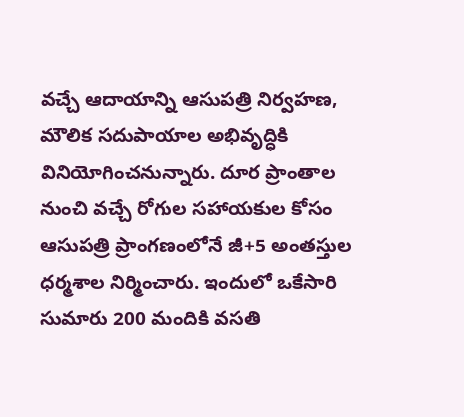వచ్చే ఆదాయాన్ని ఆసుపత్రి నిర్వహణ, మౌలిక సదుపాయాల అభివృద్ధికి వినియోగించనున్నారు. దూర ప్రాంతాల నుంచి వచ్చే రోగుల సహాయకుల కోసం ఆసుపత్రి ప్రాంగణంలోనే జీ+5 అంతస్తుల ధర్మశాల నిర్మించారు. ఇందులో ఒకేసారి సుమారు 200 మందికి వసతి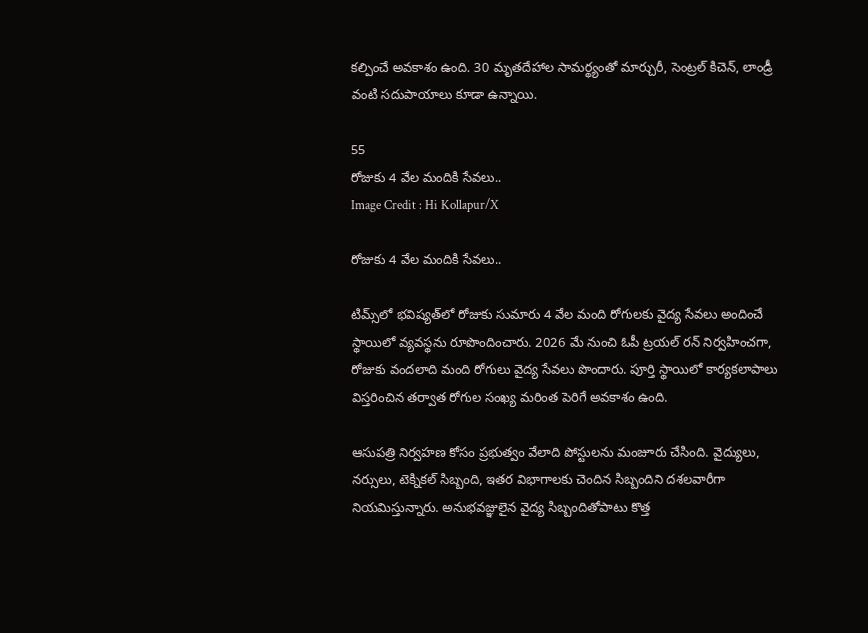కల్పించే అవకాశం ఉంది. 30 మృతదేహాల సామర్థ్యంతో మార్చురీ, సెంట్రల్ కిచెన్, లాండ్రీ వంటి సదుపాయాలు కూడా ఉన్నాయి.

55
రోజుకు 4 వేల మందికి సేవలు..
Image Credit : Hi Kollapur/X

రోజుకు 4 వేల మందికి సేవలు..

టిమ్స్‌లో భవిష్యత్‌లో రోజుకు సుమారు 4 వేల మంది రోగులకు వైద్య సేవలు అందించే స్థాయిలో వ్యవస్థను రూపొందించారు. 2026 మే నుంచి ఓపీ ట్రయల్ రన్ నిర్వహించగా, రోజుకు వందలాది మంది రోగులు వైద్య సేవలు పొందారు. పూర్తి స్థాయిలో కార్యకలాపాలు విస్తరించిన తర్వాత రోగుల సంఖ్య మరింత పెరిగే అవకాశం ఉంది.

ఆసుపత్రి నిర్వహణ కోసం ప్రభుత్వం వేలాది పోస్టులను మంజూరు చేసింది. వైద్యులు, నర్సులు, టెక్నికల్ సిబ్బంది, ఇతర విభాగాలకు చెందిన సిబ్బందిని దశలవారీగా నియమిస్తున్నారు. అనుభవజ్ఞులైన వైద్య సిబ్బందితోపాటు కొత్త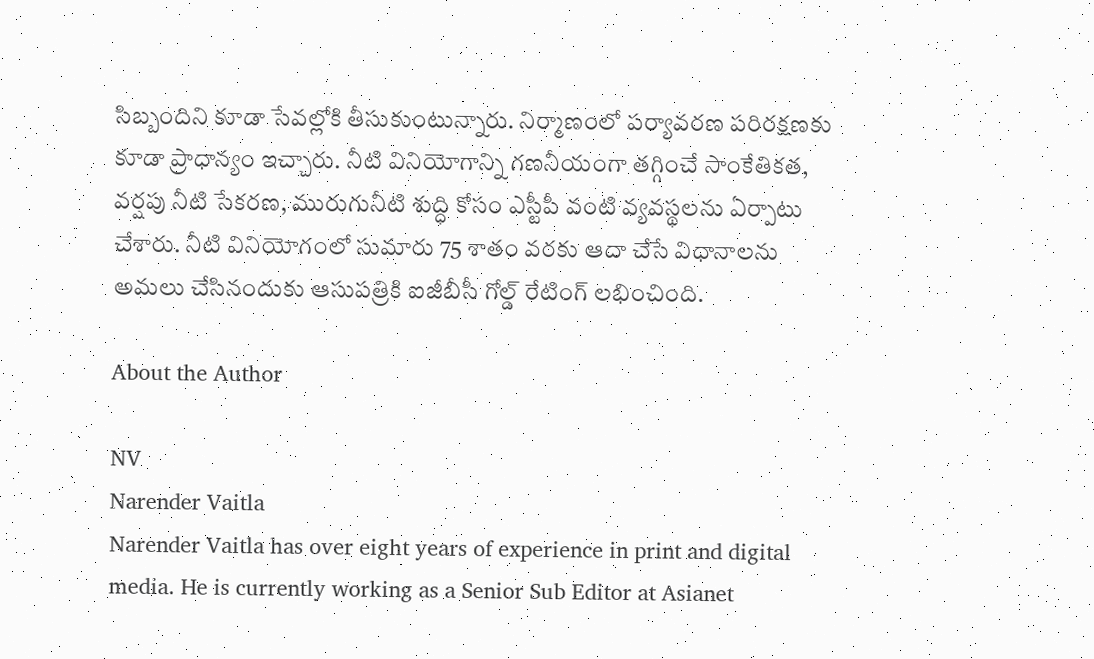సిబ్బందిని కూడా సేవల్లోకి తీసుకుంటున్నారు. నిర్మాణంలో పర్యావరణ పరిరక్షణకు కూడా ప్రాధాన్యం ఇచ్చారు. నీటి వినియోగాన్ని గణనీయంగా తగ్గించే సాంకేతికత, వర్షపు నీటి సేకరణ, మురుగునీటి శుద్ధి కోసం ఎస్టీపీ వంటి వ్యవస్థలను ఏర్పాటు చేశారు. నీటి వినియోగంలో సుమారు 75 శాతం వరకు ఆదా చేసే విధానాలను అమలు చేసినందుకు ఆసుపత్రికి ఐజీబీసీ గోల్డ్ రేటింగ్ లభించింది.

About the Author

NV
Narender Vaitla
Narender Vaitla has over eight years of experience in print and digital media. He is currently working as a Senior Sub Editor at Asianet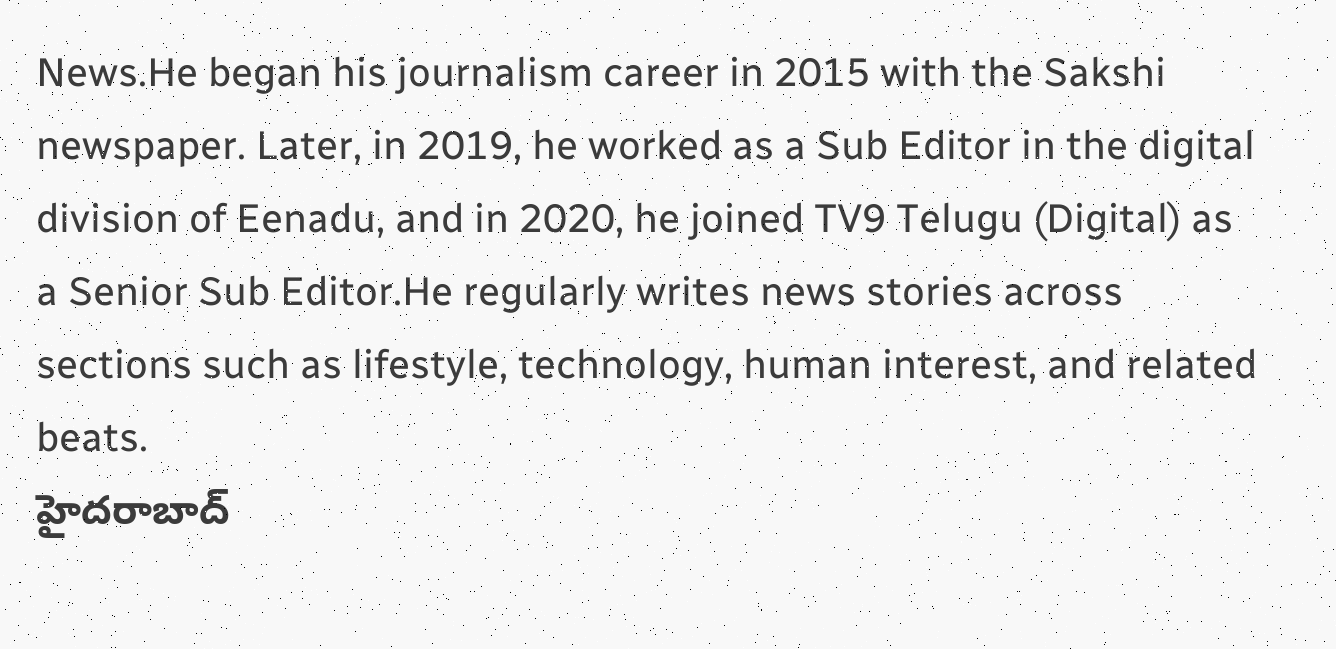News.He began his journalism career in 2015 with the Sakshi newspaper. Later, in 2019, he worked as a Sub Editor in the digital division of Eenadu, and in 2020, he joined TV9 Telugu (Digital) as a Senior Sub Editor.He regularly writes news stories across sections such as lifestyle, technology, human interest, and related beats.
హైదరాబాద్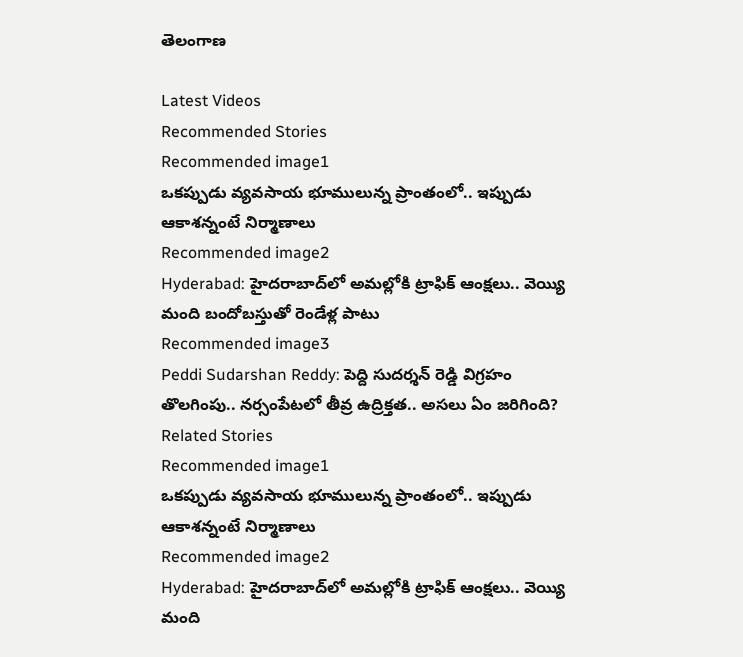తెలంగాణ

Latest Videos
Recommended Stories
Recommended image1
ఒక‌ప్పుడు వ్య‌వ‌సాయ భూములున్న ప్రాంతంలో.. ఇప్పుడు ఆకాశన్నంటే నిర్మాణాలు
Recommended image2
Hyderabad: హైద‌రాబాద్‌లో అమ‌ల్లోకి ట్రాఫిక్ ఆంక్ష‌లు.. వెయ్యి మంది బందోబస్తుతో రెండేళ్ల పాటు
Recommended image3
Peddi Sudarshan Reddy: పెద్ది సుదర్శన్ రెడ్డి విగ్రహం తొలగింపు.. నర్సంపేటలో తీవ్ర ఉద్రిక్తత.. అసలు ఏం జరిగింది?
Related Stories
Recommended image1
ఒక‌ప్పుడు వ్య‌వ‌సాయ భూములున్న ప్రాంతంలో.. ఇప్పుడు ఆకాశన్నంటే నిర్మాణాలు
Recommended image2
Hyderabad: హైద‌రాబాద్‌లో అమ‌ల్లోకి ట్రాఫిక్ ఆంక్ష‌లు.. వెయ్యి మంది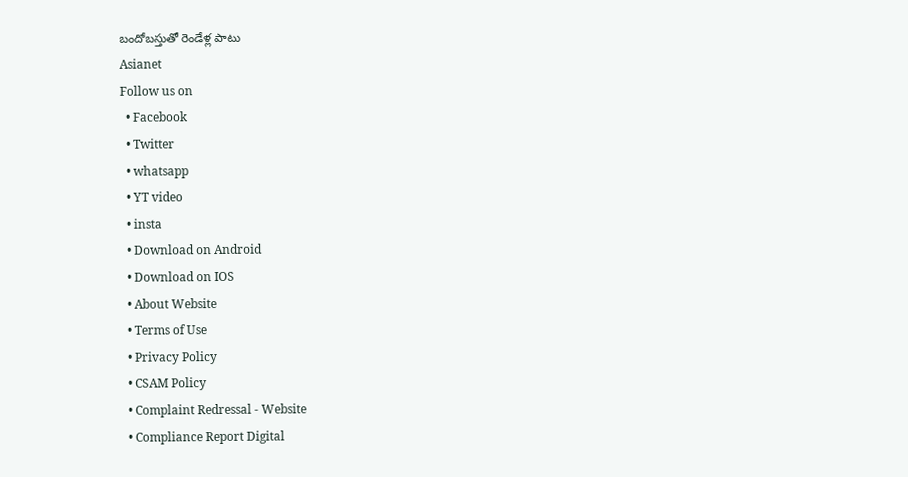బందోబస్తుతో రెండేళ్ల పాటు
Asianet
Follow us on
  • Facebook
  • Twitter
  • whatsapp
  • YT video
  • insta
  • Download on Android
  • Download on IOS
  • About Website
  • Terms of Use
  • Privacy Policy
  • CSAM Policy
  • Complaint Redressal - Website
  • Compliance Report Digital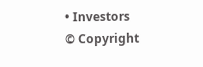• Investors
© Copyright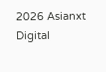2026 Asianxt Digital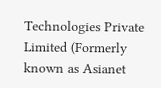Technologies Private Limited (Formerly known as Asianet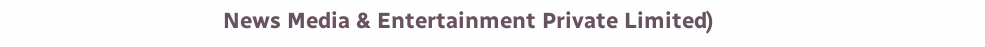News Media & Entertainment Private Limited)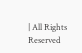| All Rights Reserved